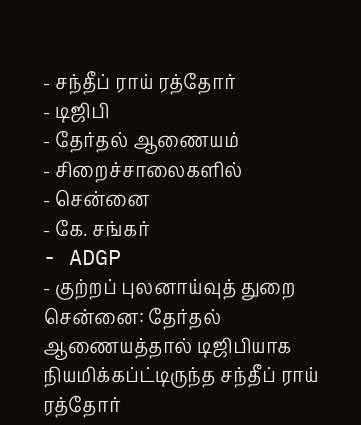- சந்தீப் ராய் ரத்தோர்
- டிஜிபி
- தேர்தல் ஆணையம்
- சிறைச்சாலைகளில்
- சென்னை
- கே. சங்கர்
- ADGP
- குற்றப் புலனாய்வுத் துறை
சென்னை: தேர்தல் ஆணையத்தால் டிஜிபியாக நியமிக்கப்ட்டிருந்த சந்தீப் ராய் ரத்தோர்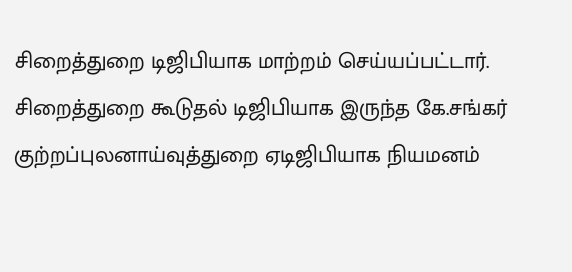சிறைத்துறை டிஜிபியாக மாற்றம் செய்யப்பட்டார். சிறைத்துறை கூடுதல் டிஜிபியாக இருந்த கே.சங்கர் குற்றப்புலனாய்வுத்துறை ஏடிஜிபியாக நியமனம்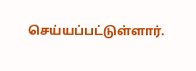செய்யப்பட்டுள்ளார்.